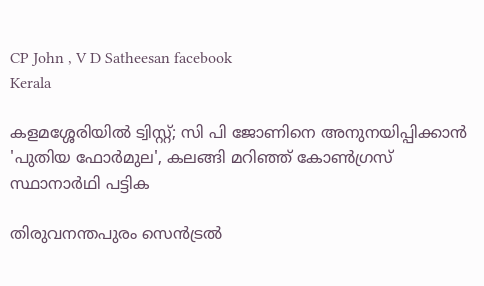CP John , V D Satheesan facebook
Kerala

കളമശ്ശേരിയില്‍ ട്വിസ്റ്റ്; സി പി ജോണിനെ അനുനയിപ്പിക്കാന്‍ 'പുതിയ ഫോര്‍മുല', കലങ്ങി മറിഞ്ഞ് കോണ്‍ഗ്രസ് സ്ഥാനാര്‍ഥി പട്ടിക

തിരുവനന്തപുരം സെന്‍ട്രല്‍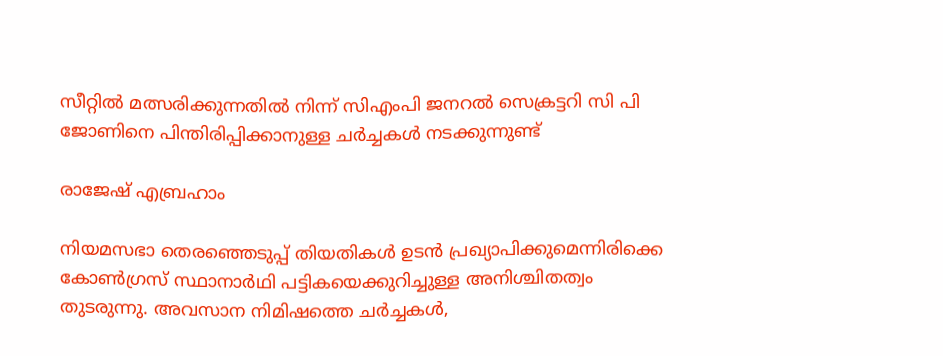സീറ്റില്‍ മത്സരിക്കുന്നതില്‍ നിന്ന് സിഎംപി ജനറല്‍ സെക്രട്ടറി സി പി ജോണിനെ പിന്തിരിപ്പിക്കാനുള്ള ചര്‍ച്ചകള്‍ നടക്കുന്നുണ്ട്

രാജേഷ് എബ്രഹാം

നിയമസഭാ തെരഞ്ഞെടുപ്പ് തിയതികള്‍ ഉടന്‍ പ്രഖ്യാപിക്കുമെന്നിരിക്കെ കോണ്‍ഗ്രസ് സ്ഥാനാര്‍ഥി പട്ടികയെക്കുറിച്ചുള്ള അനിശ്ചിതത്വം തുടരുന്നു. അവസാന നിമിഷത്തെ ചര്‍ച്ചകള്‍,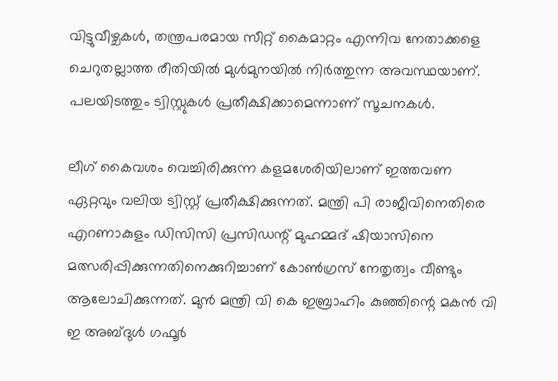വിട്ടുവീഴ്ചകള്‍, തന്ത്രപരമായ സീറ്റ് കൈമാറ്റം എന്നിവ നേതാക്കളെ ചെറുതല്ലാത്ത രീതിയില്‍ മുള്‍മുനയില്‍ നിര്‍ത്തുന്ന അവസ്ഥയാണ്. പലയിടത്തും ട്വിസ്റ്റുകള്‍ പ്രതീക്ഷിക്കാമെന്നാണ് സൂചനകള്‍.

ലീഗ് കൈവശം വെച്ചിരിക്കുന്ന കളമശേരിയിലാണ് ഇത്തവണ ഏറ്റവും വലിയ ട്വിസ്റ്റ് പ്രതീക്ഷിക്കുന്നത്. മന്ത്രി പി രാജീവിനെതിരെ എറണാകുളം ഡിസിസി പ്രസിഡന്റ് മുഹമ്മദ് ഷിയാസിനെ മത്സരിപ്പിക്കുന്നതിനെക്കുറിച്ചാണ് കോണ്‍ഗ്രസ് നേതൃത്വം വീണ്ടും ആലോചിക്കുന്നത്. മുന്‍ മന്ത്രി വി കെ ഇബ്രാഹിം കുഞ്ഞിന്റെ മകന്‍ വി ഇ അബ്ദുള്‍ ഗഫൂര്‍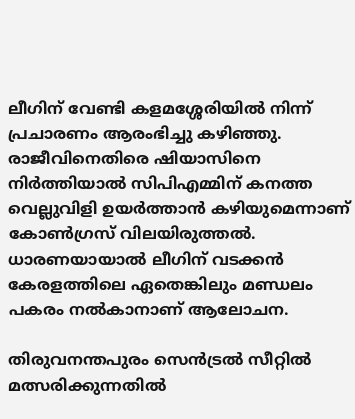ലീഗിന് വേണ്ടി കളമശ്ശേരിയില്‍ നിന്ന് പ്രചാരണം ആരംഭിച്ചു കഴിഞ്ഞു. രാജീവിനെതിരെ ഷിയാസിനെ നിര്‍ത്തിയാല്‍ സിപിഎമ്മിന് കനത്ത വെല്ലുവിളി ഉയര്‍ത്താന്‍ കഴിയുമെന്നാണ് കോണ്‍ഗ്രസ് വിലയിരുത്തല്‍. ധാരണയായാല്‍ ലീഗിന് വടക്കന്‍ കേരളത്തിലെ ഏതെങ്കിലും മണ്ഡലം പകരം നല്‍കാനാണ് ആലോചന.

തിരുവനന്തപുരം സെന്‍ട്രല്‍ സീറ്റില്‍ മത്സരിക്കുന്നതില്‍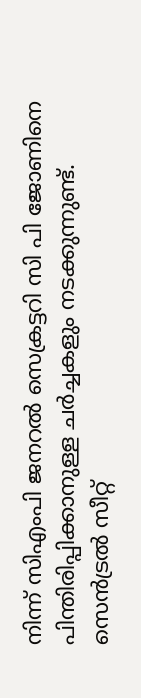നിന്ന് സിഎംപി ജനറല്‍ സെക്രട്ടറി സി പി ജോണിനെ പിന്തിരിപ്പിക്കാനുള്ള ചര്‍ച്ചകളും നടക്കുന്നുണ്ട്. സെന്‍ട്രല്‍ സീറ്റ്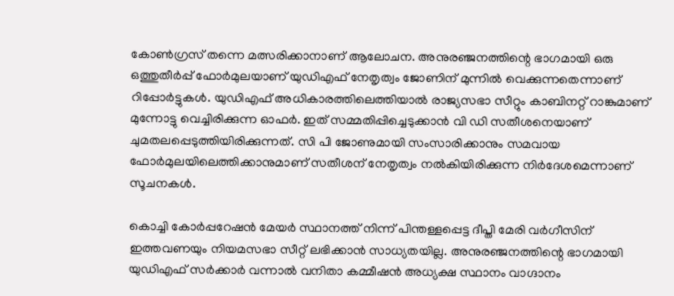കോണ്‍ഗ്രസ് തന്നെ മത്സരിക്കാനാണ് ആലോചന. അനുരഞ്ജനത്തിന്റെ ഭാഗമായി ഒരു ഒത്തുതീര്‍പ്പ് ഫോര്‍മുലയാണ് യുഡിഎഫ് നേതൃത്വം ജോണിന് മുന്നില്‍ വെക്കുന്നതെന്നാണ് റിപ്പോര്‍ട്ടുകള്‍. യുഡിഎഫ് അധികാരത്തിലെത്തിയാല്‍ രാജ്യസഭാ സീറ്റും കാബിനറ്റ് റാങ്കുമാണ് മുന്നോട്ടു വെച്ചിരിക്കുന്ന ഓഫര്‍. ഇത് സമ്മതിപ്പിച്ചെടുക്കാന്‍ വി ഡി സതീശനെയാണ് ചുമതലപ്പെടുത്തിയിരിക്കുന്നത്. സി പി ജോണുമായി സംസാരിക്കാനും സമവായ ഫോര്‍മുലയിലെത്തിക്കാനുമാണ് സതീശന് നേതൃത്വം നല്‍കിയിരിക്കുന്ന നിര്‍ദേശമെന്നാണ് സൂചനകള്‍.

കൊച്ചി കോര്‍പ്പറേഷന്‍ മേയര്‍ സ്ഥാനത്ത് നിന്ന് പിന്തള്ളപ്പെട്ട ദീപ്തി മേരി വര്‍ഗീസിന് ഇത്തവണയും നിയമസഭാ സീറ്റ് ലഭിക്കാന്‍ സാധ്യതയില്ല. അനുരഞ്ജനത്തിന്റെ ഭാഗമായി യുഡിഎഫ് സര്‍ക്കാര്‍ വന്നാല്‍ വനിതാ കമ്മീഷന്‍ അധ്യക്ഷ സ്ഥാനം വാഗ്ദാനം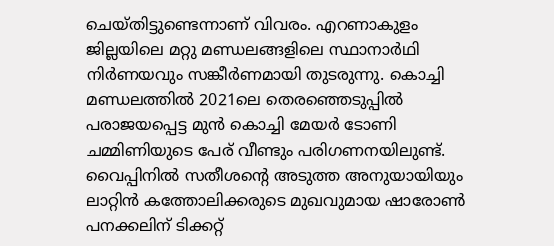ചെയ്തിട്ടുണ്ടെന്നാണ് വിവരം. എറണാകുളം ജില്ലയിലെ മറ്റു മണ്ഡലങ്ങളിലെ സ്ഥാനാര്‍ഥി നിര്‍ണയവും സങ്കീര്‍ണമായി തുടരുന്നു. കൊച്ചി മണ്ഡലത്തില്‍ 2021ലെ തെരഞ്ഞെടുപ്പില്‍ പരാജയപ്പെട്ട മുന്‍ കൊച്ചി മേയര്‍ ടോണി ചമ്മിണിയുടെ പേര് വീണ്ടും പരിഗണനയിലുണ്ട്. വൈപ്പിനില്‍ സതീശന്റെ അടുത്ത അനുയായിയും ലാറ്റിന്‍ കത്തോലിക്കരുടെ മുഖവുമായ ഷാരോണ്‍ പനക്കലിന് ടിക്കറ്റ്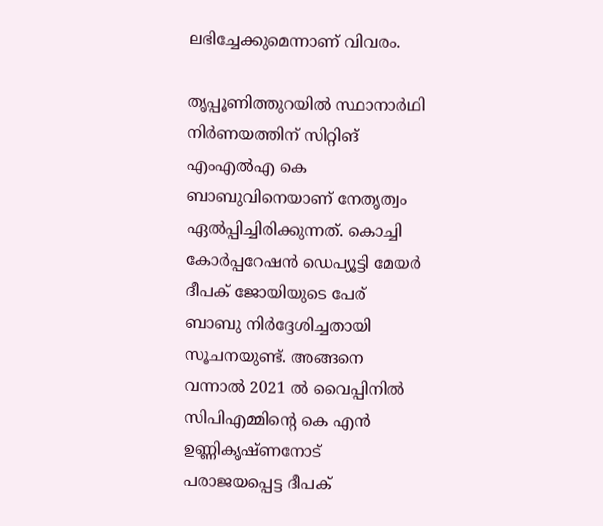ലഭിച്ചേക്കുമെന്നാണ് വിവരം.

തൃപ്പൂണിത്തുറയില്‍ സ്ഥാനാര്‍ഥി നിര്‍ണയത്തിന് സിറ്റിങ് എംഎല്‍എ കെ ബാബുവിനെയാണ് നേതൃത്വം ഏല്‍പ്പിച്ചിരിക്കുന്നത്. കൊച്ചി കോര്‍പ്പറേഷന്‍ ഡെപ്യൂട്ടി മേയര്‍ ദീപക് ജോയിയുടെ പേര് ബാബു നിര്‍ദ്ദേശിച്ചതായി സൂചനയുണ്ട്. അങ്ങനെ വന്നാല്‍ 2021 ല്‍ വൈപ്പിനില്‍ സിപിഎമ്മിന്റെ കെ എന്‍ ഉണ്ണികൃഷ്ണനോട് പരാജയപ്പെട്ട ദീപക്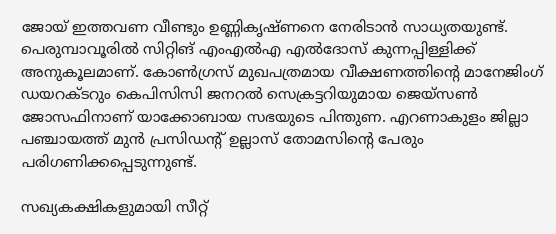ജോയ് ഇത്തവണ വീണ്ടും ഉണ്ണികൃഷ്ണനെ നേരിടാന്‍ സാധ്യതയുണ്ട്. പെരുമ്പാവൂരില്‍ സിറ്റിങ് എംഎല്‍എ എല്‍ദോസ് കുന്നപ്പിള്ളിക്ക് അനുകൂലമാണ്. കോണ്‍ഗ്രസ് മുഖപത്രമായ വീക്ഷണത്തിന്റെ മാനേജിംഗ് ഡയറക്ടറും കെപിസിസി ജനറല്‍ സെക്രട്ടറിയുമായ ജെയ്സണ്‍ ജോസഫിനാണ് യാക്കോബായ സഭയുടെ പിന്തുണ. എറണാകുളം ജില്ലാ പഞ്ചായത്ത് മുന്‍ പ്രസിഡന്റ് ഉല്ലാസ് തോമസിന്‍റെ പേരും പരിഗണിക്കപ്പെടുന്നുണ്ട്.

സഖ്യകക്ഷികളുമായി സീറ്റ്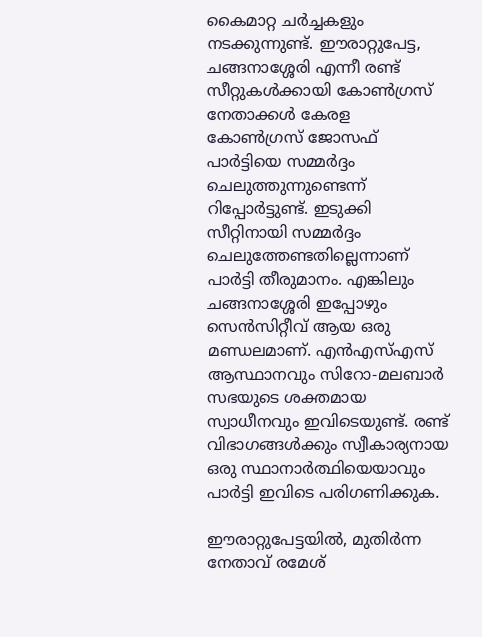കൈമാറ്റ ചര്‍ച്ചകളും നടക്കുന്നുണ്ട്. ഈരാറ്റുപേട്ട, ചങ്ങനാശ്ശേരി എന്നീ രണ്ട് സീറ്റുകള്‍ക്കായി കോണ്‍ഗ്രസ് നേതാക്കള്‍ കേരള കോണ്‍ഗ്രസ് ജോസഫ് പാര്‍ട്ടിയെ സമ്മര്‍ദ്ദം ചെലുത്തുന്നുണ്ടെന്ന് റിപ്പോര്‍ട്ടുണ്ട്. ഇടുക്കി സീറ്റിനായി സമ്മര്‍ദ്ദം ചെലുത്തേണ്ടതില്ലെന്നാണ് പാര്‍ട്ടി തീരുമാനം. എങ്കിലും ചങ്ങനാശ്ശേരി ഇപ്പോഴും സെന്‍സിറ്റീവ് ആയ ഒരു മണ്ഡലമാണ്. എന്‍എസ്എസ് ആസ്ഥാനവും സിറോ-മലബാര്‍ സഭയുടെ ശക്തമായ സ്വാധീനവും ഇവിടെയുണ്ട്. രണ്ട് വിഭാഗങ്ങള്‍ക്കും സ്വീകാര്യനായ ഒരു സ്ഥാനാര്‍ത്ഥിയെയാവും പാര്‍ട്ടി ഇവിടെ പരിഗണിക്കുക.

ഈരാറ്റുപേട്ടയില്‍, മുതിര്‍ന്ന നേതാവ് രമേശ്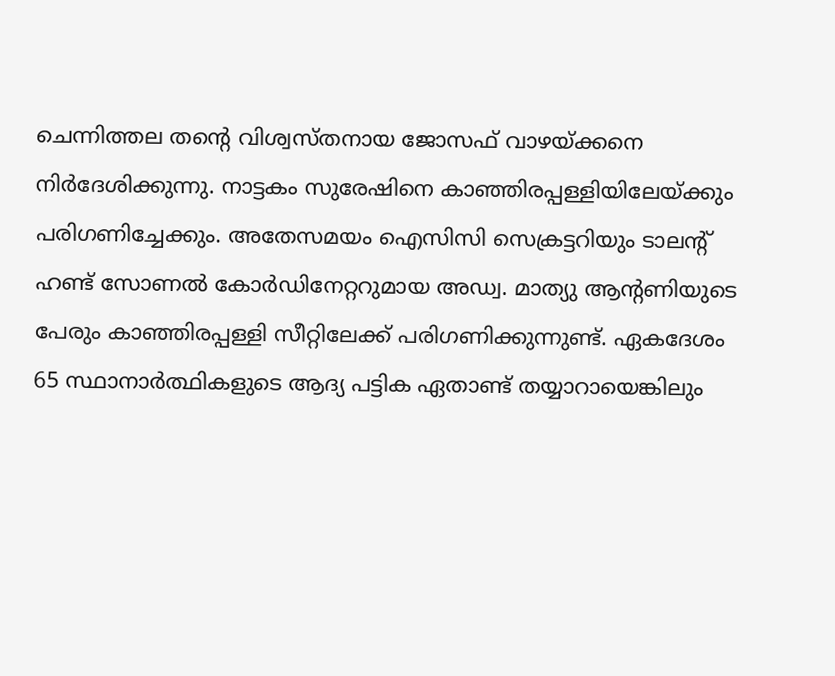ചെന്നിത്തല തന്റെ വിശ്വസ്തനായ ജോസഫ് വാഴയ്ക്കനെ നിര്‍ദേശിക്കുന്നു. നാട്ടകം സുരേഷിനെ കാഞ്ഞിരപ്പള്ളിയിലേയ്ക്കും പരിഗണിച്ചേക്കും. അതേസമയം ഐസിസി സെക്രട്ടറിയും ടാലന്റ് ഹണ്ട് സോണല്‍ കോര്‍ഡിനേറ്ററുമായ അഡ്വ. മാത്യു ആന്റണിയുടെ പേരും കാഞ്ഞിരപ്പള്ളി സീറ്റിലേക്ക് പരിഗണിക്കുന്നുണ്ട്. ഏകദേശം 65 സ്ഥാനാര്‍ത്ഥികളുടെ ആദ്യ പട്ടിക ഏതാണ്ട് തയ്യാറായെങ്കിലും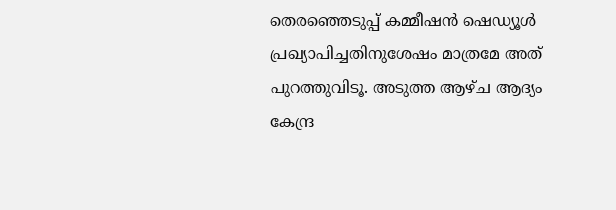തെരഞ്ഞെടുപ്പ് കമ്മീഷന്‍ ഷെഡ്യൂള്‍ പ്രഖ്യാപിച്ചതിനുശേഷം മാത്രമേ അത് പുറത്തുവിടൂ. അടുത്ത ആഴ്ച ആദ്യം കേന്ദ്ര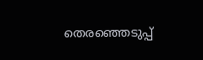തെരഞ്ഞെടുപ്പ്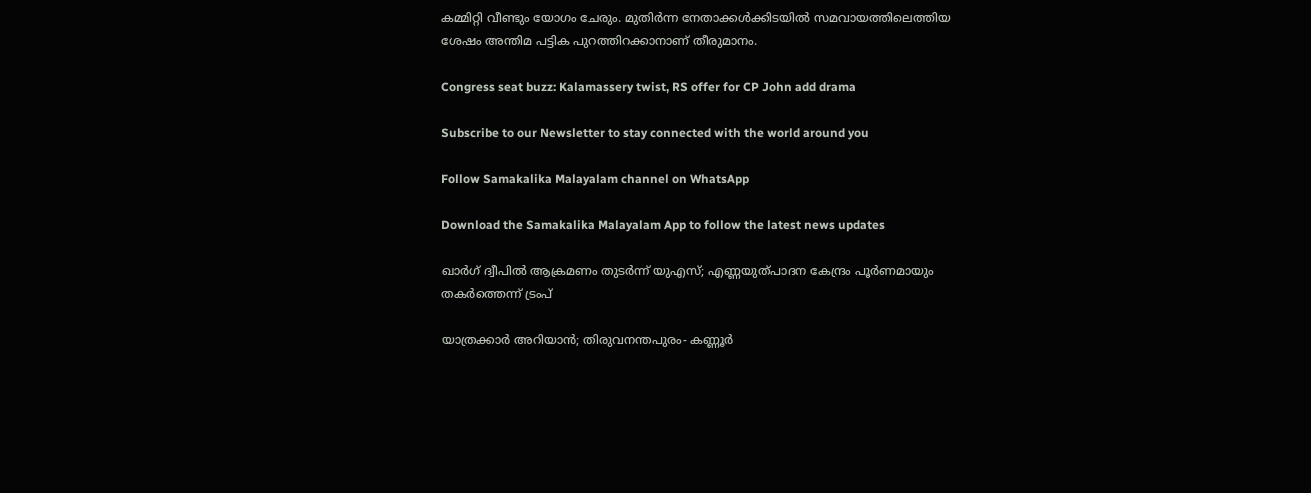കമ്മിറ്റി വീണ്ടും യോഗം ചേരും. മുതിര്‍ന്ന നേതാക്കള്‍ക്കിടയില്‍ സമവായത്തിലെത്തിയ ശേഷം അന്തിമ പട്ടിക പുറത്തിറക്കാനാണ് തീരുമാനം.

Congress seat buzz: Kalamassery twist, RS offer for CP John add drama

Subscribe to our Newsletter to stay connected with the world around you

Follow Samakalika Malayalam channel on WhatsApp

Download the Samakalika Malayalam App to follow the latest news updates

ഖാർഗ് ദ്വീപിൽ ആക്രമണം തുടർന്ന് യുഎസ്; എണ്ണയുത്പാദന കേന്ദ്രം പൂർണമായും തകർത്തെന്ന് ട്രംപ്

യാത്രക്കാര്‍ അറിയാന്‍; തിരുവനന്തപുരം- കണ്ണൂര്‍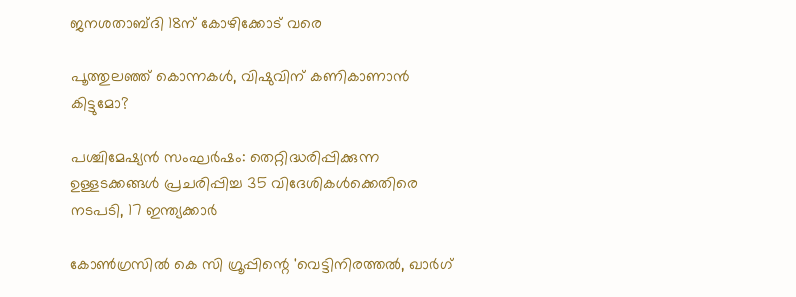ജനശതാബ്ദി 18ന് കോഴിക്കോട് വരെ

പൂത്തുലഞ്ഞ് കൊന്നകള്‍, വിഷുവിന് കണികാണാന്‍ കിട്ടുമോ?

പശ്ചിമേഷ്യന്‍ സംഘര്‍ഷം: തെറ്റിദ്ധരിപ്പിക്കുന്ന ഉള്ളടക്കങ്ങള്‍ പ്രചരിപ്പിച്ച 35 വിദേശികള്‍ക്കെതിരെ നടപടി, 17 ഇന്ത്യക്കാര്‍

കോണ്‍ഗ്രസില്‍ കെ സി ഗ്രൂപ്പിന്റെ 'വെട്ടിനിരത്തല്‍, ഖാർഗ്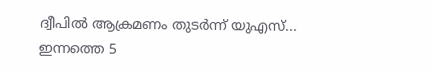ദ്വീപിൽ ആക്രമണം തുടർന്ന് യുഎസ്... ഇന്നത്തെ 5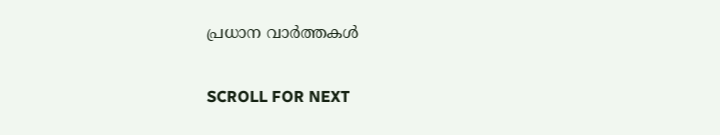പ്രധാന വാർത്തകൾ

SCROLL FOR NEXT